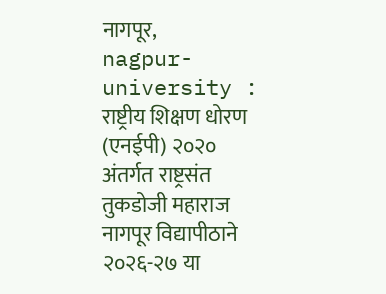नागपूर,
nagpur-university : राष्ट्रीय शिक्षण धोरण (एनईपी) २०२० अंतर्गत राष्ट्रसंत तुकडोजी महाराज नागपूर विद्यापीठाने २०२६-२७ या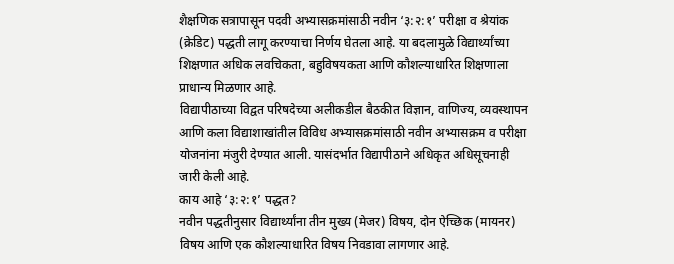शैक्षणिक सत्रापासून पदवी अभ्यासक्रमांसाठी नवीन ‘३:२:१’ परीक्षा व श्रेयांक (क्रेडिट) पद्धती लागू करण्याचा निर्णय घेतला आहे. या बदलामुळे विद्यार्थ्यांच्या शिक्षणात अधिक लवचिकता, बहुविषयकता आणि कौशल्याधारित शिक्षणाला प्राधान्य मिळणार आहे.
विद्यापीठाच्या विद्वत परिषदेच्या अलीकडील बैठकीत विज्ञान, वाणिज्य, व्यवस्थापन आणि कला विद्याशाखांतील विविध अभ्यासक्रमांसाठी नवीन अभ्यासक्रम व परीक्षा योजनांना मंजुरी देण्यात आली. यासंदर्भात विद्यापीठाने अधिकृत अधिसूचनाही जारी केली आहे.
काय आहे ‘३:२:१’ पद्धत?
नवीन पद्धतीनुसार विद्यार्थ्यांना तीन मुख्य (मेजर) विषय, दोन ऐच्छिक (मायनर) विषय आणि एक कौशल्याधारित विषय निवडावा लागणार आहे.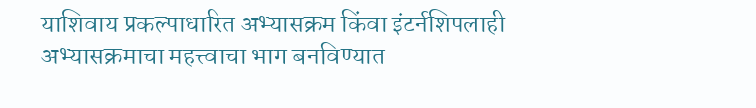याशिवाय प्रकल्पाधारित अभ्यासक्रम किंवा इंटर्नशिपलाही अभ्यासक्रमाचा महत्त्वाचा भाग बनविण्यात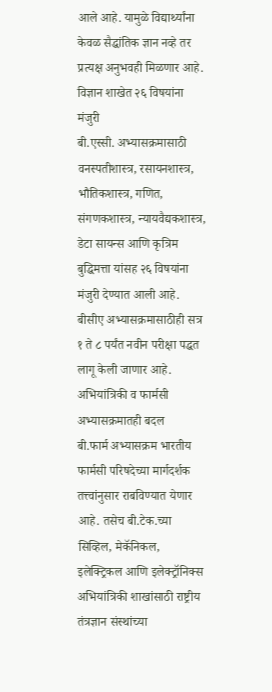आले आहे. यामुळे विद्यार्थ्यांना केवळ सैद्धांतिक ज्ञान नव्हे तर प्रत्यक्ष अनुभवही मिळणार आहे.
विज्ञान शाखेत २६ विषयांना मंजुरी
बी.एस्सी. अभ्यासक्रमासाठी वनस्पतीशास्त्र, रसायनशास्त्र, भौतिकशास्त्र, गणित, संगणकशास्त्र, न्यायवैद्यकशास्त्र, डेटा सायन्स आणि कृत्रिम बुद्धिमत्ता यांसह २६ विषयांना मंजुरी देण्यात आली आहे. बीसीए अभ्यासक्रमासाठीही सत्र १ ते ८ पर्यंत नवीन परीक्षा पद्धत लागू केली जाणार आहे.
अभियांत्रिकी व फार्मसी अभ्यासक्रमातही बदल
बी.फार्म अभ्यासक्रम भारतीय फार्मसी परिषदेच्या मार्गदर्शक तत्त्वांनुसार राबविण्यात येणार आहे. तसेच बी.टेक.च्या सिव्हिल, मेकॅनिकल, इलेक्ट्रिकल आणि इलेक्ट्रॉनिक्स अभियांत्रिकी शाखांसाठी राष्ट्रीय तंत्रज्ञान संस्थांच्या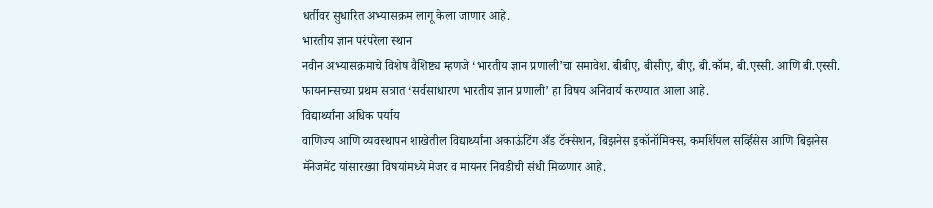धर्तीवर सुधारित अभ्यासक्रम लागू केला जाणार आहे.
भारतीय ज्ञान परंपरेला स्थान
नवीन अभ्यासक्रमाचे विशेष वैशिष्ट्य म्हणजे ‘भारतीय ज्ञान प्रणाली’चा समावेश. बीबीए, बीसीए, बीए, बी.कॉम, बी.एस्सी. आणि बी.एस्सी. फायनान्सच्या प्रथम सत्रात ‘सर्वसाधारण भारतीय ज्ञान प्रणाली’ हा विषय अनिवार्य करण्यात आला आहे.
विद्यार्थ्यांना अधिक पर्याय
वाणिज्य आणि व्यवस्थापन शाखेतील विद्यार्थ्यांना अकाऊंटिंग अँड टॅक्सेशन, बिझनेस इकॉनॉमिक्स, कमर्शियल सर्व्हिसेस आणि बिझनेस मॅनेजमेंट यांसारख्या विषयांमध्ये मेजर व मायनर निवडीची संधी मिळणार आहे.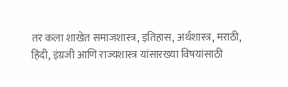तर कला शाखेत समाजशास्त्र, इतिहास, अर्थशास्त्र, मराठी, हिंदी, इंग्रजी आणि राज्यशास्त्र यांसारख्या विषयांसाठी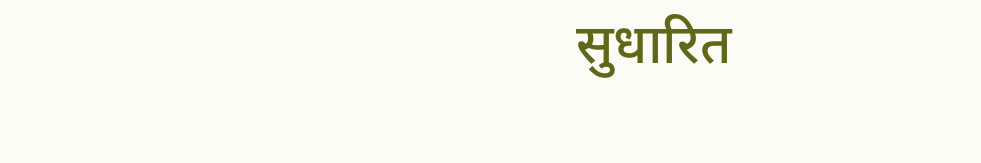सुधारित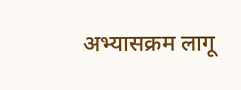अभ्यासक्रम लागू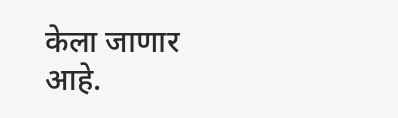केला जाणार आहे.